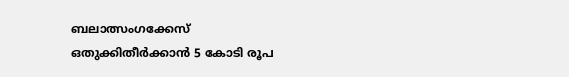ബലാത്സംഗക്കേസ് ഒതുക്കിതീർക്കാൻ 5 കോടി രൂപ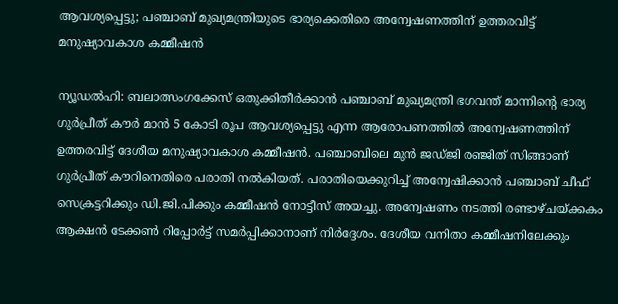ആവശ്യപ്പെട്ടു; പഞ്ചാബ് മുഖ്യമന്ത്രിയുടെ ഭാര്യക്കെതിരെ അന്വേഷണത്തിന് ഉത്തരവിട്ട് മനുഷ്യാവകാശ കമ്മീഷൻ

ന്യൂഡൽഹി: ബലാത്സംഗക്കേസ് ഒതുക്കിതീർക്കാൻ പഞ്ചാബ് മുഖ്യമന്ത്രി ഭഗവന്ത് മാന്നിന്റെ ഭാര്യ ഗുർപ്രീത് കൗർ മാൻ 5 കോടി രൂപ ആവശ്യപ്പെട്ടു എന്ന ആരോപണത്തിൽ അന്വേഷണത്തിന് ഉത്തരവിട്ട് ദേശീയ മനുഷ്യാവകാശ കമ്മീഷൻ. പഞ്ചാബിലെ മുൻ ജഡ്ജി രഞ്ജിത് സിങ്ങാണ് ഗുർപ്രീത് കൗറിനെതിരെ പരാതി നൽകിയത്. പരാതിയെക്കുറിച്ച് അന്വേഷിക്കാൻ പഞ്ചാബ് ചീഫ് സെക്രട്ടറിക്കും ഡി.ജി.പിക്കും കമ്മീഷൻ നോട്ടീസ് അയച്ചു. അന്വേഷണം നടത്തി രണ്ടാഴ്ചയ്ക്കകം ആക്ഷൻ ടേക്കൺ റിപ്പോർട്ട് സമർപ്പിക്കാനാണ് നിർദ്ദേശം. ദേശീയ വനിതാ കമ്മീഷനിലേക്കും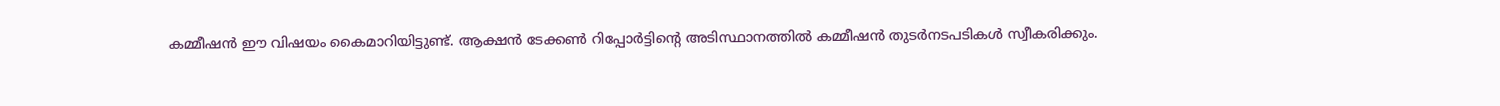കമ്മീഷൻ ഈ വിഷയം കൈമാറിയിട്ടുണ്ട്. ആക്ഷൻ ടേക്കൺ റിപ്പോർട്ടിന്റെ അടിസ്ഥാനത്തിൽ കമ്മീഷൻ തുടർനടപടികൾ സ്വീകരിക്കും.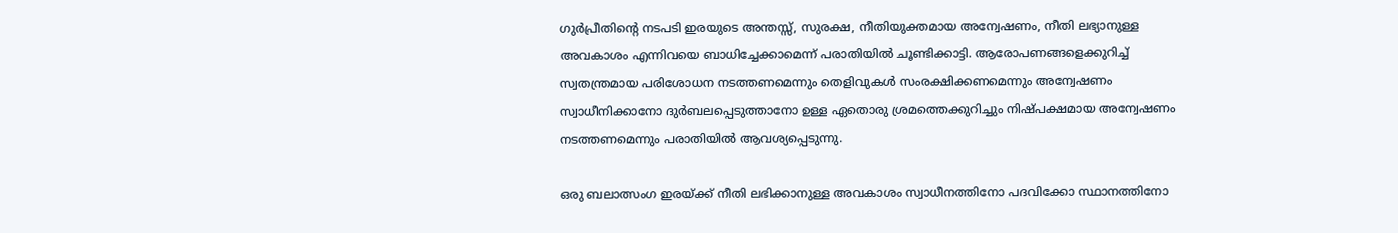ഗുർപ്രീതിന്റെ നടപടി ഇരയുടെ അന്തസ്സ്, സുരക്ഷ, നീതിയുക്തമായ അന്വേഷണം, നീതി ലഭ്യാനുള്ള അവകാശം എന്നിവയെ ബാധിച്ചേക്കാമെന്ന് പരാതിയിൽ ചൂണ്ടിക്കാട്ടി. ആരോപണങ്ങളെക്കുറിച്ച് സ്വതന്ത്രമായ പരിശോധന നടത്തണമെന്നും തെളിവുകൾ സംരക്ഷിക്കണമെന്നും അന്വേഷണം സ്വാധീനിക്കാനോ ദുർബലപ്പെടുത്താനോ ഉള്ള ഏതൊരു ശ്രമത്തെക്കുറിച്ചും നിഷ്പക്ഷമായ അന്വേഷണം നടത്തണമെന്നും പരാതിയിൽ ആവശ്യപ്പെടുന്നു.

ഒരു ബലാത്സംഗ ഇരയ്ക്ക് നീതി ലഭിക്കാനുള്ള അവകാശം സ്വാധീനത്തിനോ പദവിക്കോ സ്ഥാനത്തിനോ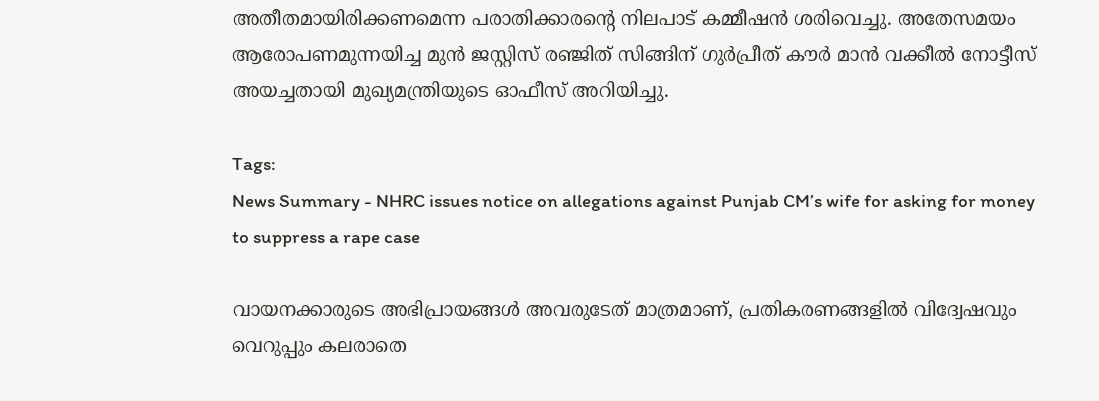അതീതമായിരിക്കണമെന്ന പരാതിക്കാരന്റെ നിലപാട് കമ്മീഷൻ ശരിവെച്ചു. അതേസമയം ആരോപണമുന്നയിച്ച മുൻ ജസ്റ്റിസ് രഞ്ജിത് സിങ്ങിന് ഗുർപ്രീത് കൗർ മാൻ വക്കീൽ നോട്ടീസ് അയച്ചതായി മുഖ്യമന്ത്രിയുടെ ഓഫീസ് അറിയിച്ചു.

Tags:
News Summary - NHRC issues notice on allegations against Punjab CM’s wife for asking for money to suppress a rape case

വായനക്കാരുടെ അഭിപ്രായങ്ങള്‍ അവരുടേത് മാത്രമാണ്, പ്രതികരണങ്ങളിൽ വിദ്വേഷവും വെറുപ്പും കലരാതെ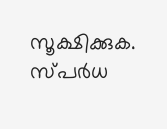സൂക്ഷിക്കുക. സ്പർധ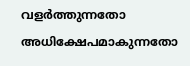വളർത്തുന്നതോ അധിക്ഷേപമാകുന്നതോ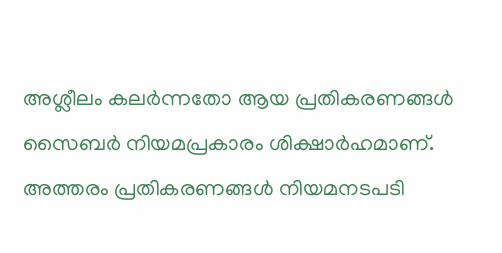അശ്ലീലം കലർന്നതോ ആയ പ്രതികരണങ്ങൾ സൈബർ നിയമപ്രകാരം ശിക്ഷാർഹമാണ്. അത്തരം പ്രതികരണങ്ങൾ നിയമനടപടി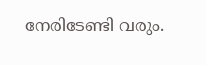നേരിടേണ്ടി വരും.